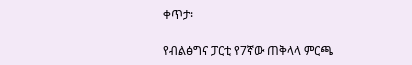ቀጥታ፡

የብልፅግና ፓርቲ የ7ኛው ጠቅላላ ምርጫ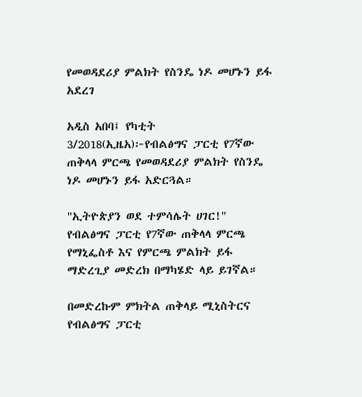የመወዳደሪያ ምልክት የስንዴ ነዶ መሆኑን ይፋ አደረገ

አዲስ አበባ፤ የካቲት 3/2018(ኢዜአ)፦የብልፅግና ፓርቲ የ7ኛው ጠቅላላ ምርጫ የመወዳደሪያ ምልክት የስንዴ ነዶ መሆኑን ይፋ አድርጓል።

"ኢትዮጵያን ወደ ተምሳሌት ሀገር!" የብልፅግና ፓርቲ የ7ኛው ጠቅላላ ምርጫ የማኒፌስቶ እና የምርጫ ምልክት ይፋ ማድረጊያ መድረክ በማካሄድ ላይ ይገኛል።

በመድረኩም ምክትል ጠቅላይ ሚኒስትርና የብልፅግና ፓርቲ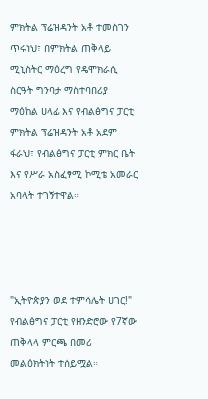ምክትል ፕሬዝዳንት አቶ ተመስገን ጥሩነህ፣ በምክትል ጠቅላይ ሚኒስትር ማዕረግ የዴሞክራሲ ስርዓት ግንባታ ማስተባበሪያ ማዕከል ሀላፊ እና የብልፅግና ፓርቲ ምክትል ፕሬዝዳንት አቶ አደም ፋራህ፣ የብልፅግና ፓርቲ ምክር ቤት እና የሥራ አስፈፃሚ ኮሚቴ አመራር አባላት ተገኝተዋል።




"ኢትዮጵያን ወደ ተምሳሌት ሀገር!" የብልፅግና ፓርቲ የዘንድሮው የ7ኛው ጠቅላላ ምርጫ በመሪ መልዕክትነት ተሰይሟል።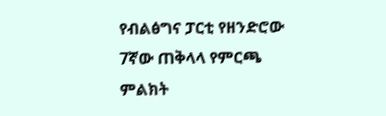የብልፅግና ፓርቲ የዘንድሮው 7ኛው ጠቅላላ የምርጫ ምልክት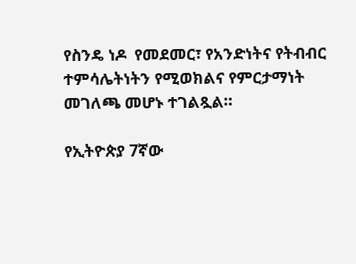የስንዴ ነዶ  የመደመር፣ የአንድነትና የትብብር ተምሳሌትነትን የሚወክልና የምርታማነት መገለጫ መሆኑ ተገልጿል።

የኢትዮጵያ 7ኛው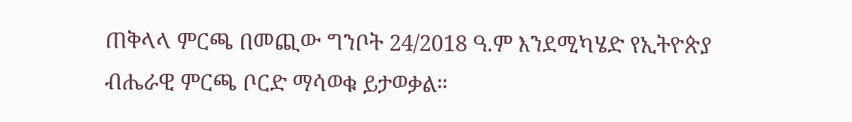ጠቅላላ ምርጫ በመጪው ግንቦት 24/2018 ዓ.ም እንደሚካሄድ የኢትዮጵያ ብሔራዊ ምርጫ ቦርድ ማሳወቁ ይታወቃል።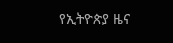የኢትዮጵያ ዜና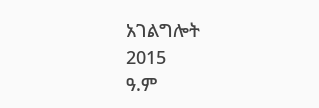አገልግሎት
2015
ዓ.ም